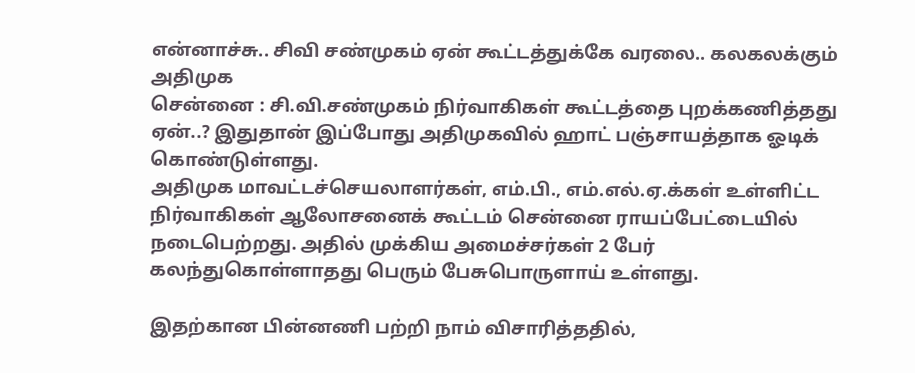என்னாச்சு.. சிவி சண்முகம் ஏன் கூட்டத்துக்கே வரலை.. கலகலக்கும் அதிமுக
சென்னை : சி.வி.சண்முகம் நிர்வாகிகள் கூட்டத்தை புறக்கணித்தது ஏன்..? இதுதான் இப்போது அதிமுகவில் ஹாட் பஞ்சாயத்தாக ஓடிக் கொண்டுள்ளது.
அதிமுக மாவட்டச்செயலாளர்கள், எம்.பி., எம்.எல்.ஏ.க்கள் உள்ளிட்ட நிர்வாகிகள் ஆலோசனைக் கூட்டம் சென்னை ராயப்பேட்டையில் நடைபெற்றது. அதில் முக்கிய அமைச்சர்கள் 2 பேர் கலந்துகொள்ளாதது பெரும் பேசுபொருளாய் உள்ளது.

இதற்கான பின்னணி பற்றி நாம் விசாரித்ததில்,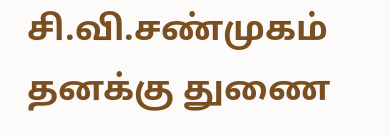சி.வி.சண்முகம் தனக்கு துணை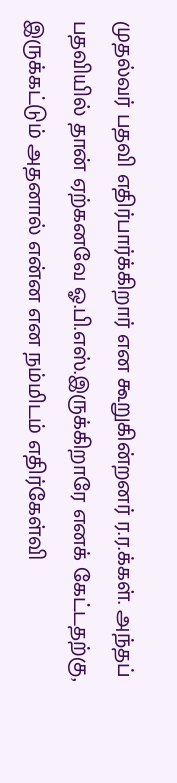முதல்வர் பதவி எதிர்பார்க்கிறார் என கூறுகின்றனர் ர.ர.க்கள். அந்தப் பதவியில் தான் ஏற்கனவே ஓ.பி.எஸ்.இருக்கிறாரே எனக் கேட்டதற்கு, இருக்கட்டும் அதனால் என்ன என நம்மிடம் எதிர்கேள்வி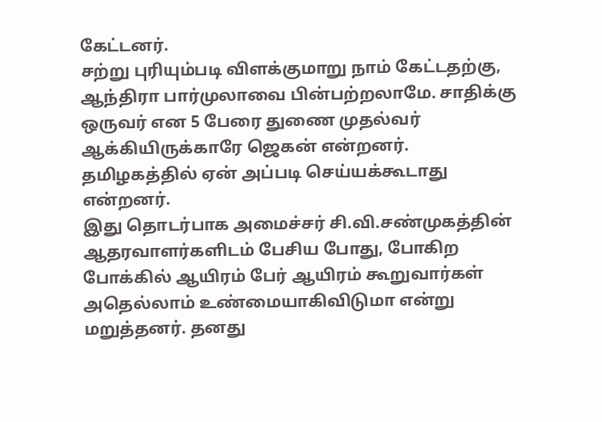கேட்டனர்.
சற்று புரியும்படி விளக்குமாறு நாம் கேட்டதற்கு, ஆந்திரா பார்முலாவை பின்பற்றலாமே. சாதிக்கு ஒருவர் என 5 பேரை துணை முதல்வர் ஆக்கியிருக்காரே ஜெகன் என்றனர். தமிழகத்தில் ஏன் அப்படி செய்யக்கூடாது என்றனர்.
இது தொடர்பாக அமைச்சர் சி.வி.சண்முகத்தின் ஆதரவாளர்களிடம் பேசிய போது, போகிற போக்கில் ஆயிரம் பேர் ஆயிரம் கூறுவார்கள் அதெல்லாம் உண்மையாகிவிடுமா என்று மறுத்தனர். தனது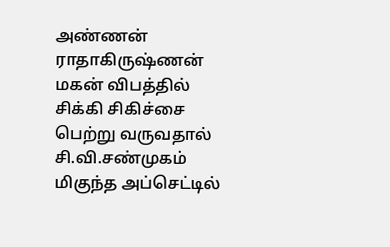அண்ணன் ராதாகிருஷ்ணன் மகன் விபத்தில் சிக்கி சிகிச்சை பெற்று வருவதால் சி.வி.சண்முகம் மிகுந்த அப்செட்டில்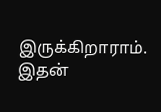இருக்கிறாராம்.
இதன்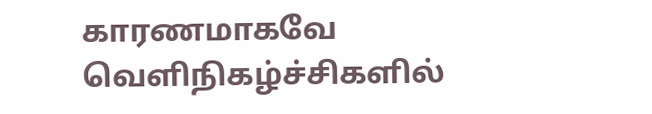காரணமாகவே வெளிநிகழ்ச்சிகளில்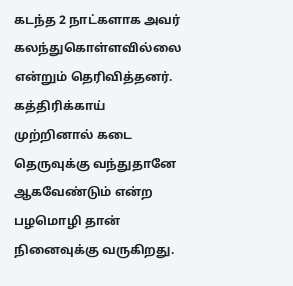கடந்த 2 நாட்களாக அவர் கலந்துகொள்ளவில்லை என்றும் தெரிவித்தனர். கத்திரிக்காய் முற்றினால் கடை தெருவுக்கு வந்துதானே ஆகவேண்டும் என்ற பழமொழி தான் நினைவுக்கு வருகிறது.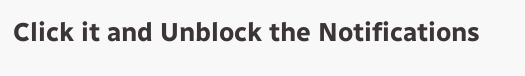Click it and Unblock the Notifications